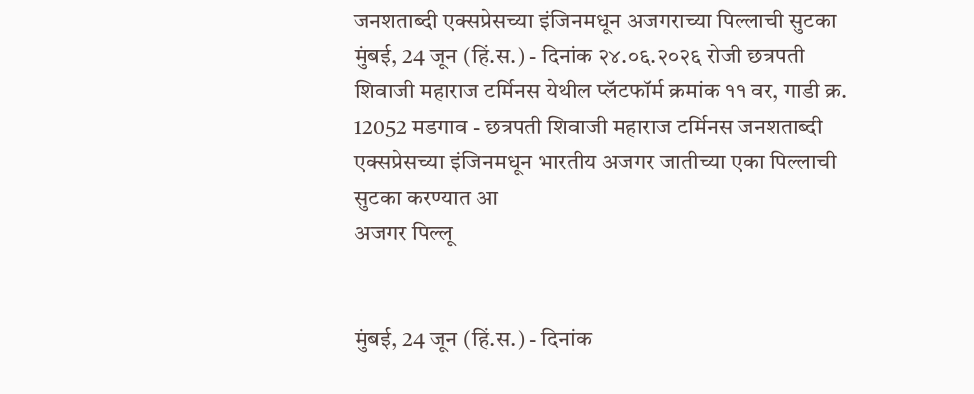जनशताब्दी एक्सप्रेसच्या इंजिनमधून अजगराच्या पिल्लाची सुटका
मुंबई, 24 जून (हिं.स.) - दिनांक २४.०६.२०२६ रोजी छत्रपती शिवाजी महाराज टर्मिनस येथील प्लॅटफॉर्म क्रमांक ११ वर, गाडी क्र. 12052 मडगाव - छत्रपती शिवाजी महाराज टर्मिनस जनशताब्दी एक्सप्रेसच्या इंजिनमधून भारतीय अजगर जातीच्या एका पिल्लाची सुटका करण्यात आ
अजगर पिल्लू


मुंबई, 24 जून (हिं.स.) - दिनांक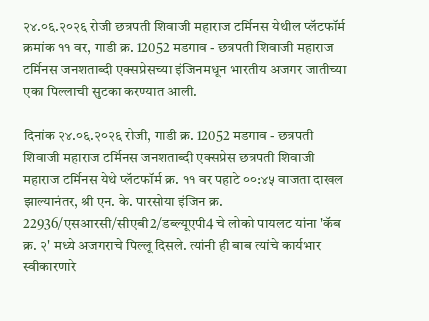२४.०६.२०२६ रोजी छत्रपती शिवाजी महाराज टर्मिनस येथील प्लॅटफॉर्म क्रमांक ११ वर, गाडी क्र. 12052 मडगाव - छत्रपती शिवाजी महाराज टर्मिनस जनशताब्दी एक्सप्रेसच्या इंजिनमधून भारतीय अजगर जातीच्या एका पिल्लाची सुटका करण्यात आली.

दिनांक २४.०६.२०२६ रोजी, गाडी क्र. 12052 मडगाव - छत्रपती शिवाजी महाराज टर्मिनस जनशताब्दी एक्सप्रेस छत्रपती शिवाजी महाराज टर्मिनस येथे प्लॅटफॉर्म क्र. ११ वर पहाटे ००:४५ वाजता दाखल झाल्यानंतर, श्री एन. के. पारसोया इंजिन क्र. 22936/एसआरसी/सीएबी2/डब्ल्यूएपी4 चे लोको पायलट यांना 'कॅब क्र. २' मध्ये अजगराचे पिल्लू दिसले. त्यांनी ही बाब त्यांचे कार्यभार स्वीकारणारे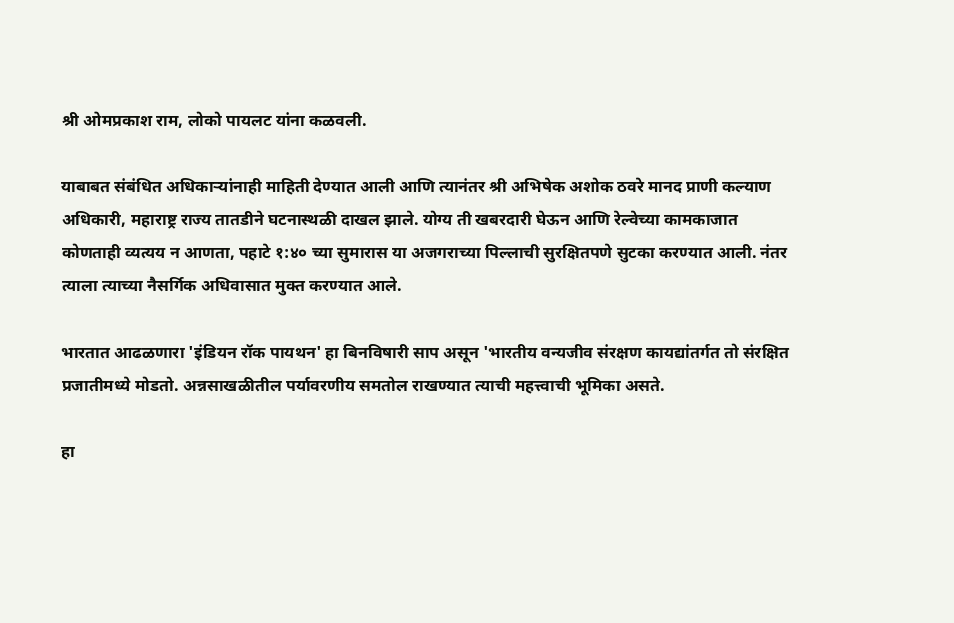श्री ओमप्रकाश राम, लोको पायलट यांना कळवली.

याबाबत संबंधित अधिकाऱ्यांनाही माहिती देण्यात आली आणि त्यानंतर श्री अभिषेक अशोक ठवरे मानद प्राणी कल्याण अधिकारी, महाराष्ट्र राज्य तातडीने घटनास्थळी दाखल झाले. योग्य ती खबरदारी घेऊन आणि रेल्वेच्या कामकाजात कोणताही व्यत्यय न आणता, पहाटे १:४० च्या सुमारास या अजगराच्या पिल्लाची सुरक्षितपणे सुटका करण्यात आली. नंतर त्याला त्याच्या नैसर्गिक अधिवासात मुक्त करण्यात आले.

भारतात आढळणारा 'इंडियन रॉक पायथन' हा बिनविषारी साप असून 'भारतीय वन्यजीव संरक्षण कायद्यांतर्गत तो संरक्षित प्रजातीमध्ये मोडतो. अन्नसाखळीतील पर्यावरणीय समतोल राखण्यात त्याची महत्त्वाची भूमिका असते.

हा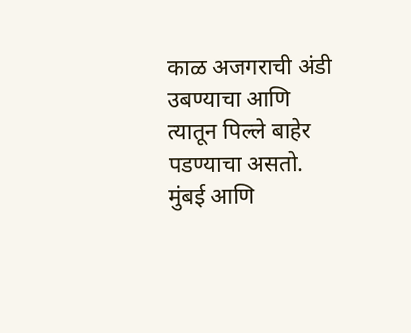काळ अजगराची अंडी उबण्याचा आणि त्यातून पिल्ले बाहेर पडण्याचा असतो. मुंबई आणि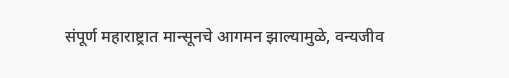संपूर्ण महाराष्ट्रात मान्सूनचे आगमन झाल्यामुळे, वन्यजीव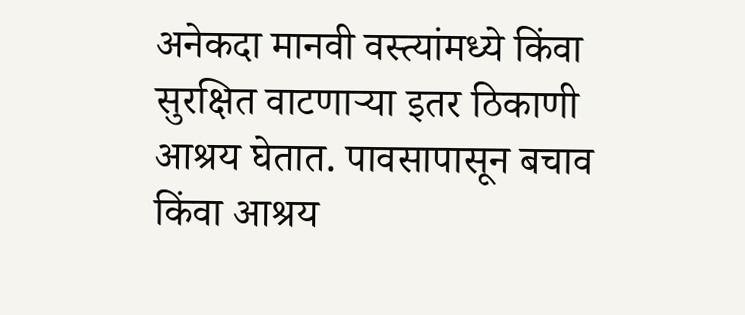अनेकदा मानवी वस्त्यांमध्ये किंवा सुरक्षित वाटणाऱ्या इतर ठिकाणी आश्रय घेतात. पावसापासून बचाव किंवा आश्रय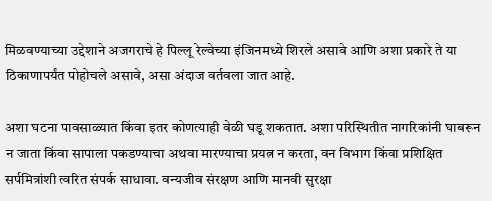मिळवण्याच्या उद्देशाने अजगराचे हे पिल्लू रेल्वेच्या इंजिनमध्ये शिरले असावे आणि अशा प्रकारे ते या ठिकाणापर्यंत पोहोचले असावे, असा अंदाज वर्तवला जात आहे.

अशा घटना पावसाळ्यात किंवा इतर कोणत्याही वेळी घडू शकतात. अशा परिस्थितीत नागरिकांनी घाबरून न जाता किंवा सापाला पकडण्याचा अथवा मारण्याचा प्रयत्न न करता, वन विभाग किंवा प्रशिक्षित सर्पमित्रांशी त्वरित संपर्क साधावा. वन्यजीव संरक्षण आणि मानवी सुरक्षा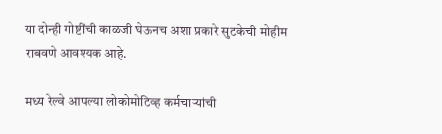या दोन्ही गोष्टींची काळजी घेऊनच अशा प्रकारे सुटकेची मोहीम राबवणे आवश्यक आहे.

मध्य रेल्वे आपल्या लोकोमोटिव्ह कर्मचाऱ्यांची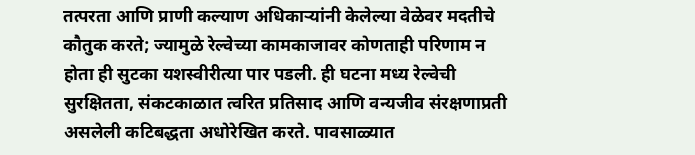तत्परता आणि प्राणी कल्याण अधिकाऱ्यांनी केलेल्या वेळेवर मदतीचे कौतुक करते; ज्यामुळे रेल्वेच्या कामकाजावर कोणताही परिणाम न होता ही सुटका यशस्वीरीत्या पार पडली. ही घटना मध्य रेल्वेची सुरक्षितता, संकटकाळात त्वरित प्रतिसाद आणि वन्यजीव संरक्षणाप्रती असलेली कटिबद्धता अधोरेखित करते. पावसाळ्यात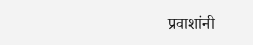प्रवाशांनी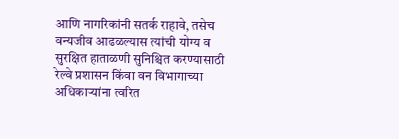आणि नागरिकांनी सतर्क राहावे, तसेच वन्यजीव आढळल्यास त्यांची योग्य व सुरक्षित हाताळणी सुनिश्चित करण्यासाठी रेल्वे प्रशासन किंवा वन विभागाच्या अधिकाऱ्यांना त्वरित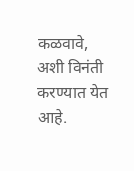कळवावे, अशी विनंती करण्यात येत आहे.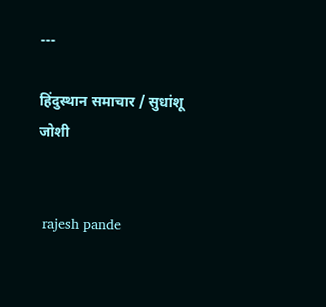---

हिंदुस्थान समाचार / सुधांशू जोशी


 rajesh pande